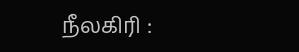நீலகிரி :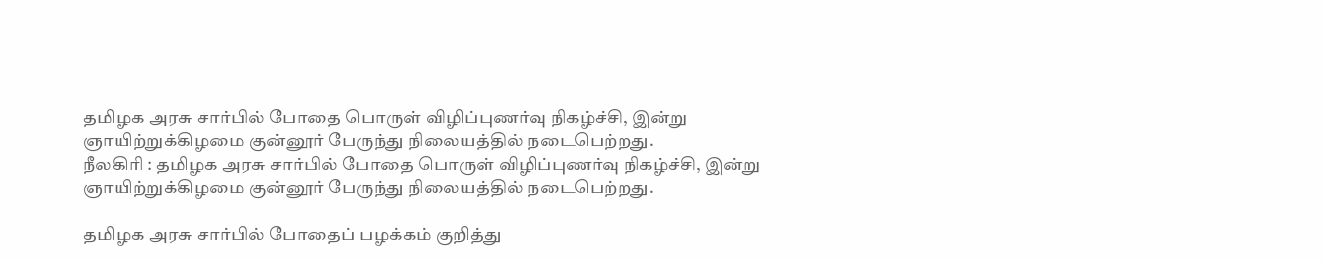தமிழக அரசு சார்பில் போதை பொருள் விழிப்புணர்வு நிகழ்ச்சி, இன்று ஞாயிற்றுக்கிழமை குன்னூர் பேருந்து நிலையத்தில் நடைபெற்றது.
நீலகிரி : தமிழக அரசு சார்பில் போதை பொருள் விழிப்புணர்வு நிகழ்ச்சி, இன்று ஞாயிற்றுக்கிழமை குன்னூர் பேருந்து நிலையத்தில் நடைபெற்றது.

தமிழக அரசு சார்பில் போதைப் பழக்கம் குறித்து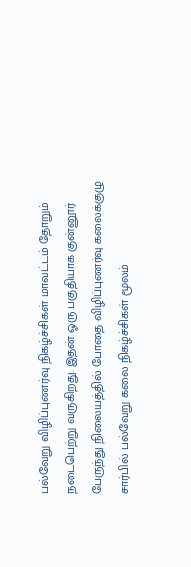பல்வேறு விழிப்புணர்வு நிகழ்ச்சிகள் மாவட்டம் தோறும் நடைபெற்று வருகிறது. இதன் ஓரு பகுதியாக குன்னூர் பேருந்து நிலையத்தில் போதை விழிப்புணர்வு கலைக்குழு சார்பில் பல்வேறு கலை நிகழ்ச்சிகள் மூலம்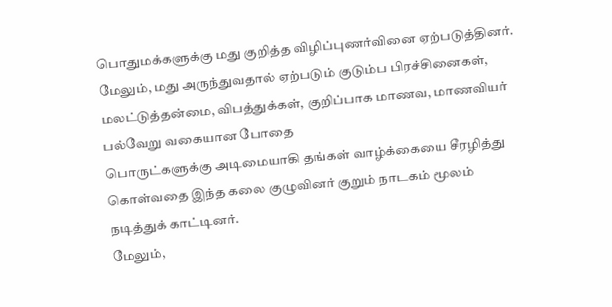பொதுமக்களுக்கு மது குறித்த விழிப்புணர்வினை ஏற்படுத்தினர்.
மேலும், மது அருந்துவதால் ஏற்படும் குடும்ப பிரச்சினைகள், மலட்டுத்தன்மை, விபத்துக்கள், குறிப்பாக மாணவ, மாணவியர் பல்வேறு வகையான போதை
பொருட்களுக்கு அடிமையாகி தங்கள் வாழ்க்கையை சீரழித்து கொள்வதை இந்த கலை குழுவினர் குறும் நாடகம் மூலம் நடித்துக் காட்டினர்.
மேலும்,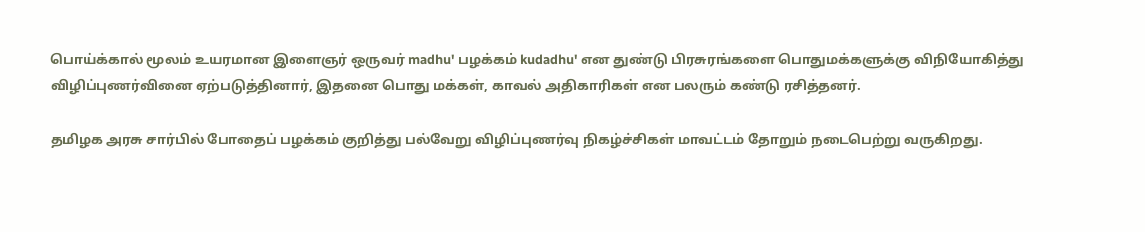பொய்க்கால் மூலம் உயரமான இளைஞர் ஒருவர் madhu' பழக்கம் kudadhu' என துண்டு பிரசுரங்களை பொதுமக்களுக்கு விநியோகித்து விழிப்புணர்வினை ஏற்படுத்தினார், இதனை பொது மக்கள், காவல் அதிகாரிகள் என பலரும் கண்டு ரசித்தனர்.

தமிழக அரசு சார்பில் போதைப் பழக்கம் குறித்து பல்வேறு விழிப்புணர்வு நிகழ்ச்சிகள் மாவட்டம் தோறும் நடைபெற்று வருகிறது.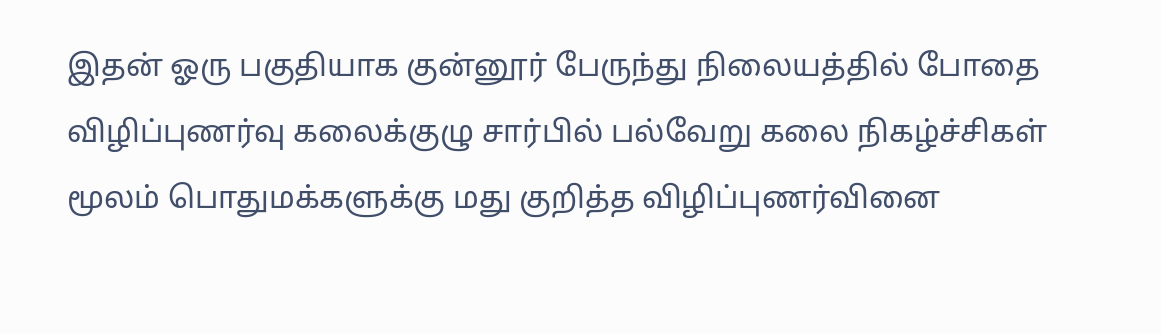இதன் ஓரு பகுதியாக குன்னூர் பேருந்து நிலையத்தில் போதை விழிப்புணர்வு கலைக்குழு சார்பில் பல்வேறு கலை நிகழ்ச்சிகள் மூலம் பொதுமக்களுக்கு மது குறித்த விழிப்புணர்வினை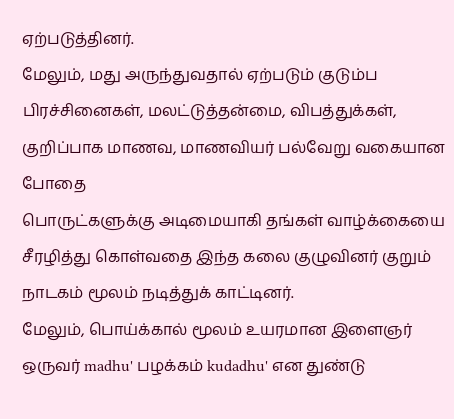ஏற்படுத்தினர்.
மேலும், மது அருந்துவதால் ஏற்படும் குடும்ப பிரச்சினைகள், மலட்டுத்தன்மை, விபத்துக்கள், குறிப்பாக மாணவ, மாணவியர் பல்வேறு வகையான போதை
பொருட்களுக்கு அடிமையாகி தங்கள் வாழ்க்கையை சீரழித்து கொள்வதை இந்த கலை குழுவினர் குறும் நாடகம் மூலம் நடித்துக் காட்டினர்.
மேலும், பொய்க்கால் மூலம் உயரமான இளைஞர் ஒருவர் madhu' பழக்கம் kudadhu' என துண்டு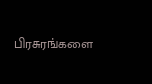பிரசுரங்களை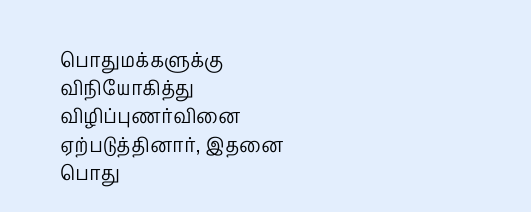பொதுமக்களுக்கு விநியோகித்து விழிப்புணர்வினை ஏற்படுத்தினார், இதனை பொது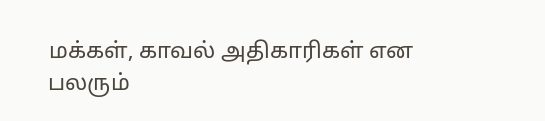மக்கள், காவல் அதிகாரிகள் என பலரும்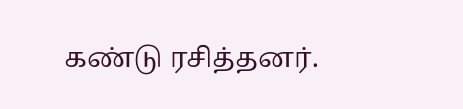கண்டு ரசித்தனர்.